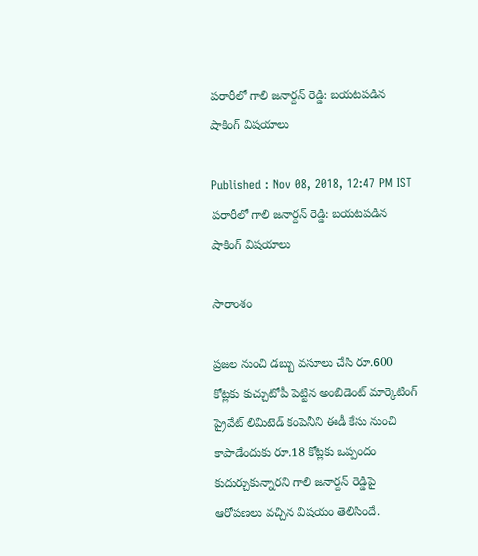పరారీలో గాలి జనార్దన్ రెడ్డి: బయటపడిన షాకింగ్ విషయాలు

Published : Nov 08, 2018, 12:47 PM IST
పరారీలో గాలి జనార్దన్ రెడ్డి: బయటపడిన షాకింగ్ విషయాలు

సారాంశం

ప్రజల నుంచి డబ్బు వసూలు చేసి రూ.600 కోట్లకు కుచ్చుటోపీ పెట్టిన అంబిడెంట్ మార్కెటింగ్ ప్రైవేట్ లిమిటెడ్ కంపెనీని ఈడీ కేసు నుంచి కాపాడేందుకు రూ.18 కోట్లకు ఒప్పందం కుదుర్చుకున్నారని గాలి జనార్దన్ రెడ్డిపై ఆరోపణలు వచ్చిన విషయం తెలిసిందే.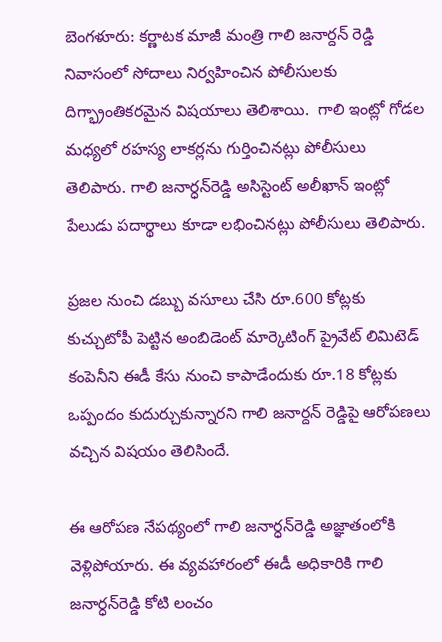బెంగళూరు: కర్ణాటక మాజీ మంత్రి గాలి జనార్దన్ రెడ్డి నివాసంలో సోదాలు నిర్వహించిన పోలీసులకు దిగ్భ్రాంతికరమైన విషయాలు తెలిశాయి.  గాలి ఇంట్లో గోడల మధ్యలో రహస్య లాకర్లను గుర్తించినట్లు పోలీసులు తెలిపారు. గాలి జనార్ధన్‌రెడ్డి అసిస్టెంట్ అలీఖాన్ ఇంట్లో పేలుడు పదార్థాలు కూడా లభించినట్లు పోలీసులు తెలిపారు.

ప్రజల నుంచి డబ్బు వసూలు చేసి రూ.600 కోట్లకు కుచ్చుటోపీ పెట్టిన అంబిడెంట్ మార్కెటింగ్ ప్రైవేట్ లిమిటెడ్ కంపెనీని ఈడీ కేసు నుంచి కాపాడేందుకు రూ.18 కోట్లకు ఒప్పందం కుదుర్చుకున్నారని గాలి జనార్దన్ రెడ్డిపై ఆరోపణలు వచ్చిన విషయం తెలిసిందే.

ఈ ఆరోపణ నేపథ్యంలో గాలి జనార్ధన్‌రెడ్డి అజ్ఞాతంలోకి వెళ్లిపోయారు. ఈ వ్యవహారంలో ఈడీ అధికారికి గాలి జనార్ధన్‌రెడ్డి కోటి లంచం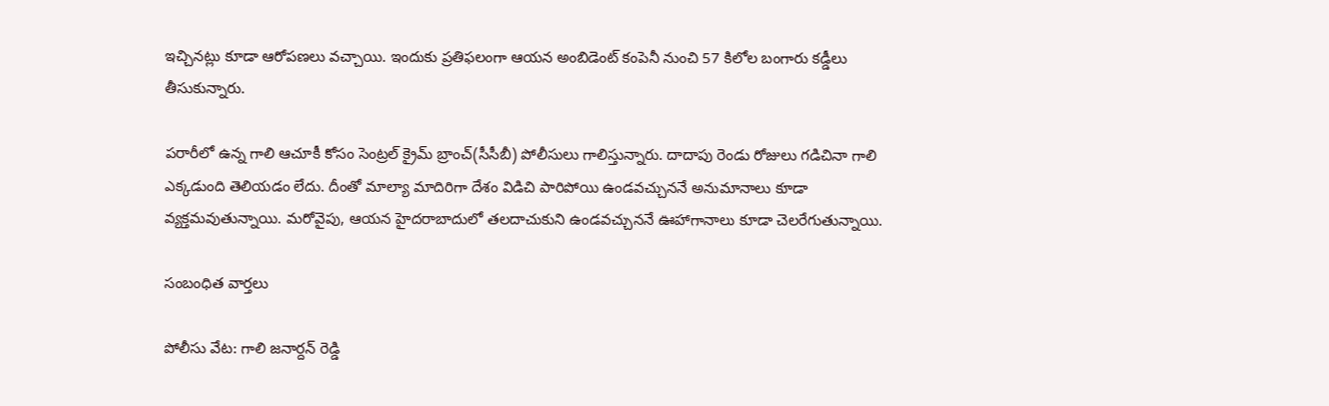ఇచ్చినట్లు కూడా ఆరోపణలు వచ్చాయి. ఇందుకు ప్రతిఫలంగా ఆయన అంబిడెంట్ కంపెనీ నుంచి 57 కిలోల బంగారు కడ్డీలు తీసుకున్నారు.

పరారీలో ఉన్న గాలి ఆచూకీ కోసం సెంట్రల్ క్రైమ్ బ్రాంచ్(సీసీబీ) పోలీసులు గాలిస్తున్నారు. దాదాపు రెండు రోజులు గడిచినా గాలి ఎక్కడుంది తెలియడం లేదు. దీంతో మాల్యా మాదిరిగా దేశం విడిచి పారిపోయి ఉండవచ్చుననే అనుమానాలు కూడా వ్యక్తమవుతున్నాయి. మరోవైపు, ఆయన హైదరాబాదులో తలదాచుకుని ఉండవచ్చుననే ఊహాగానాలు కూడా చెలరేగుతున్నాయి.

సంబంధిత వార్తలు

పోలీసు వేట: గాలి జనార్దన్ రెడ్డి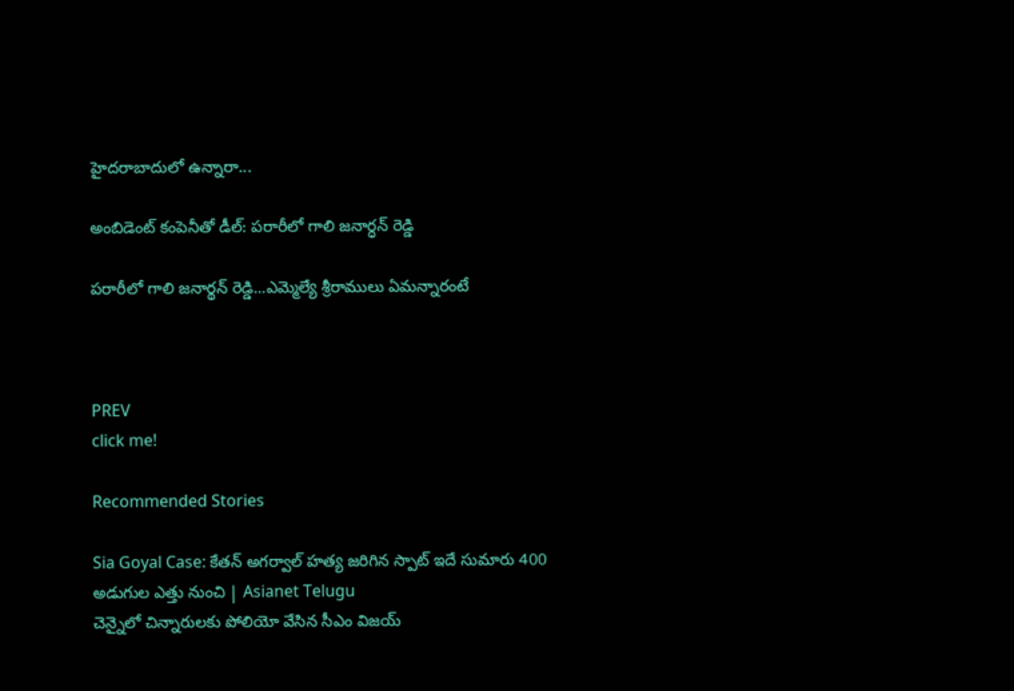హైదరాబాదులో ఉన్నారా...

అంబిడెంట్ కంపెనీతో డీల్: పరారీలో గాలి జనార్ధన్ రెడ్డి

పరారీలో గాలి జనార్థన్ రెడ్డి...ఎమ్మెల్యే శ్రీరాములు ఏమన్నారంటే



PREV
click me!

Recommended Stories

Sia Goyal Case: కేతన్ అగర్వాల్ హత్య జరిగిన స్పాట్ ఇదే సుమారు 400 అడుగుల ఎత్తు నుంచి | Asianet Telugu
చెన్నైలో చిన్నారులకు పోలియో వేసిన సీఎం విజయ్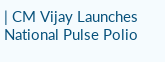| CM Vijay Launches National Pulse Polio